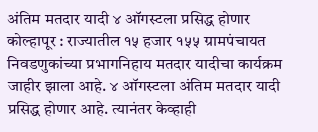अंतिम मतदार यादी ४ ऑगस्टला प्रसिद्ध होणार
कोल्हापूर : राज्यातील १५ हजार १५५ ग्रामपंचायत निवडणुकांच्या प्रभागनिहाय मतदार यादीचा कार्यक्रम जाहीर झाला आहे. ४ ऑगस्टला अंतिम मतदार यादी प्रसिद्ध होणार आहे. त्यानंतर केव्हाही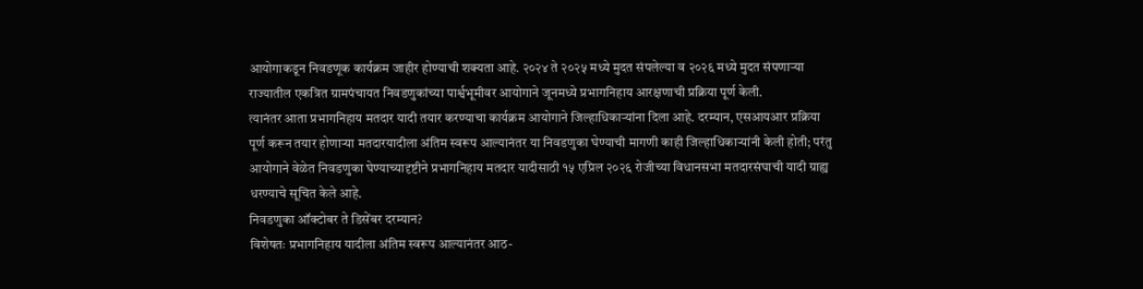आयोगाकडून निवडणूक कार्यक्रम जाहीर होण्याची शक्यता आहे. २०२४ ते २०२५ मध्ये मुदत संपलेल्या व २०२६ मध्ये मुदत संपणाऱ्या राज्यातील एकत्रित ग्रामपंचायत निवडणुकांच्या पार्श्वभूमीवर आयोगाने जूनमध्ये प्रभागनिहाय आरक्षणाची प्रक्रिया पूर्ण केली.
त्यानंतर आता प्रभागनिहाय मतदार यादी तयार करण्याचा कार्यक्रम आयोगाने जिल्हाधिकाऱ्यांना दिला आहे. दरम्यान, एसआयआर प्रक्रिया पूर्ण करून तयार होणाऱ्या मतदारयादीला अंतिम स्वरूप आल्यानंतर या निवडणुका घेण्याची मागणी काही जिल्हाधिकाऱ्यांनी केली होती; परंतु आयोगाने वेळेत निवडणुका घेण्याच्यादृष्टीने प्रभागनिहाय मतदार यादीसाठी १५ एप्रिल २०२६ रोजीच्या विधानसभा मतदारसंघाची यादी ग्राह्य धरण्याचे सूचित केले आहे.
निवडणुका ऑक्टोबर ते डिसेंबर दरम्यान?
विशेषतः प्रभागनिहाय यादीला अंतिम स्वरूप आल्यानंतर आठ-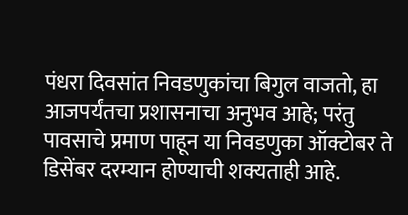पंधरा दिवसांत निवडणुकांचा बिगुल वाजतो, हा आजपर्यंतचा प्रशासनाचा अनुभव आहे; परंतु पावसाचे प्रमाण पाहून या निवडणुका ऑक्टोबर ते डिसेंबर दरम्यान होण्याची शक्यताही आहे.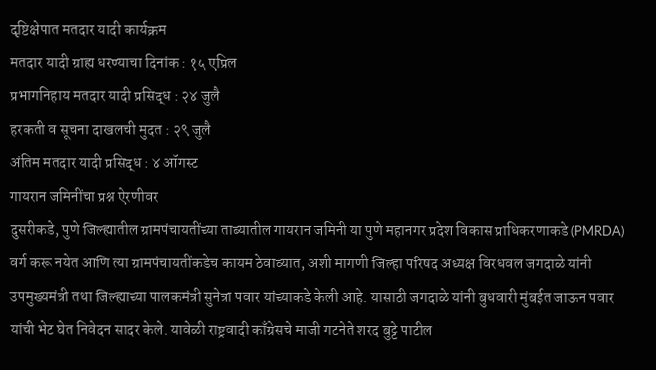दृष्टिक्षेपात मतदार यादी कार्यक्रम
मतदार यादी ग्राह्य धरण्याचा दिनांक : १५ एप्रिल
प्रभागनिहाय मतदार यादी प्रसिद्ध : २४ जुलै
हरकती व सूचना दाखलची मुदत : २९ जुलै
अंतिम मतदार यादी प्रसिद्ध : ४ ऑगस्ट
गायरान जमिनींचा प्रश्न ऐरणीवर
दुसरीकडे, पुणे जिल्ह्यातील ग्रामपंचायतींच्या ताब्यातील गायरान जमिनी या पुणे महानगर प्रदेश विकास प्राधिकरणाकडे (PMRDA) वर्ग करू नयेत आणि त्या ग्रामपंचायतींकडेच कायम ठेवाव्यात, अशी मागणी जिल्हा परिषद अध्यक्ष विरधवल जगदाळे यांनी उपमुख्यमंत्री तथा जिल्ह्याच्या पालकमंत्री सुनेत्रा पवार यांच्याकडे केली आहे. यासाठी जगदाळे यांनी बुधवारी मुंबईत जाऊन पवार यांची भेट घेत निवेदन सादर केले. यावेळी राष्ट्रवादी काँग्रेसचे माजी गटनेते शरद बुट्टे पाटील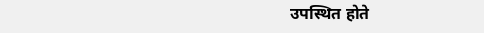उपस्थित होते